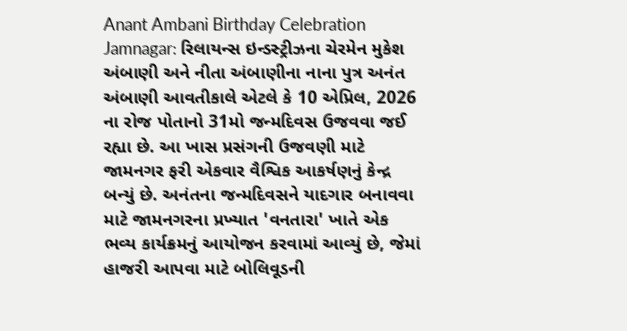Anant Ambani Birthday Celebration Jamnagar: રિલાયન્સ ઇન્ડસ્ટ્રીઝના ચેરમેન મુકેશ અંબાણી અને નીતા અંબાણીના નાના પુત્ર અનંત અંબાણી આવતીકાલે એટલે કે 10 એપ્રિલ, 2026 ના રોજ પોતાનો 31મો જન્મદિવસ ઉજવવા જઈ રહ્યા છે. આ ખાસ પ્રસંગની ઉજવણી માટે જામનગર ફરી એકવાર વૈશ્વિક આકર્ષણનું કેન્દ્ર બન્યું છે. અનંતના જન્મદિવસને યાદગાર બનાવવા માટે જામનગરના પ્રખ્યાત 'વનતારા' ખાતે એક ભવ્ય કાર્યક્રમનું આયોજન કરવામાં આવ્યું છે, જેમાં હાજરી આપવા માટે બોલિવૂડની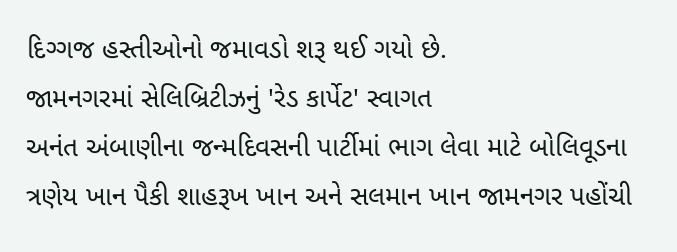દિગ્ગજ હસ્તીઓનો જમાવડો શરૂ થઈ ગયો છે.
જામનગરમાં સેલિબ્રિટીઝનું 'રેડ કાર્પેટ' સ્વાગત
અનંત અંબાણીના જન્મદિવસની પાર્ટીમાં ભાગ લેવા માટે બોલિવૂડના ત્રણેય ખાન પૈકી શાહરૂખ ખાન અને સલમાન ખાન જામનગર પહોંચી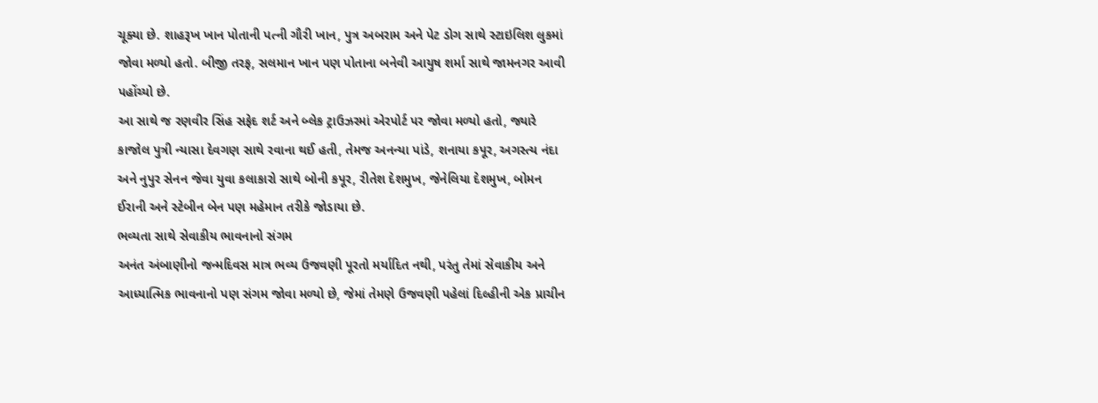ચૂક્યા છે. શાહરૂખ ખાન પોતાની પત્ની ગૌરી ખાન, પુત્ર અબરામ અને પેટ ડોગ સાથે સ્ટાઇલિશ લુકમાં જોવા મળ્યો હતો. બીજી તરફ, સલમાન ખાન પણ પોતાના બનેવી આયુષ શર્મા સાથે જામનગર આવી પહોંચ્યો છે.
આ સાથે જ રણવીર સિંહ સફેદ શર્ટ અને બ્લેક ટ્રાઉઝરમાં એરપોર્ટ પર જોવા મળ્યો હતો, જ્યારે કાજોલ પુત્રી ન્યાસા દેવગણ સાથે રવાના થઈ હતી, તેમજ અનન્યા પાંડે, શનાયા કપૂર, અગસ્ત્ય નંદા અને નુપુર સેનન જેવા યુવા કલાકારો સાથે બોની કપૂર, રીતેશ દેશમુખ, જેનેલિયા દેશમુખ, બોમન ઈરાની અને સ્ટેબીન બેન પણ મહેમાન તરીકે જોડાયા છે.
ભવ્યતા સાથે સેવાકીય ભાવનાનો સંગમ
અનંત અંબાણીનો જન્મદિવસ માત્ર ભવ્ય ઉજવણી પૂરતો મર્યાદિત નથી, પરંતુ તેમાં સેવાકીય અને આધ્યાત્મિક ભાવનાનો પણ સંગમ જોવા મળ્યો છે, જેમાં તેમણે ઉજવણી પહેલાં દિલ્હીની એક પ્રાચીન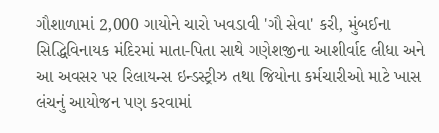ગૌશાળામાં 2,000 ગાયોને ચારો ખવડાવી 'ગૌ સેવા' કરી, મુંબઈના સિદ્ધિવિનાયક મંદિરમાં માતા-પિતા સાથે ગણેશજીના આશીર્વાદ લીધા અને આ અવસર પર રિલાયન્સ ઇન્ડસ્ટ્રીઝ તથા જિયોના કર્મચારીઓ માટે ખાસ લંચનું આયોજન પણ કરવામાં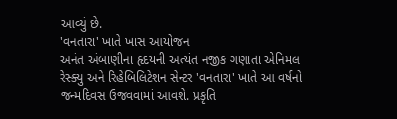આવ્યું છે.
'વનતારા' ખાતે ખાસ આયોજન
અનંત અંબાણીના હૃદયની અત્યંત નજીક ગણાતા એનિમલ રેસ્ક્યુ અને રિહેબિલિટેશન સેન્ટર 'વનતારા' ખાતે આ વર્ષનો જન્મદિવસ ઉજવવામાં આવશે. પ્રકૃતિ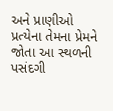અને પ્રાણીઓ પ્રત્યેના તેમના પ્રેમને જોતા આ સ્થળની પસંદગી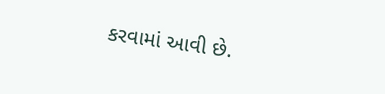કરવામાં આવી છે.